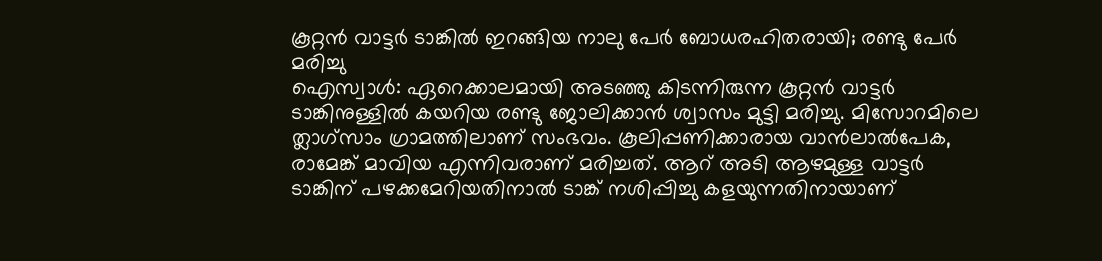കൂറ്റൻ വാട്ടർ ടാങ്കിൽ ഇറങ്ങിയ നാലു പേർ ബോധരഹിതരായി; രണ്ടു പേർ മരിച്ചു
ഐസ്വാൾ: ഏറെക്കാലമായി അടഞ്ഞു കിടന്നിരുന്ന കൂറ്റൻ വാട്ടർ ടാങ്കിനുള്ളിൽ കയറിയ രണ്ടു ജോലിക്കാൻ ശ്വാസം മുട്ടി മരിച്ചു. മിസോറമിലെ ത്ലാഗ്സാം ഗ്രാമത്തിലാണ് സംഭവം. കൂലിപ്പണിക്കാരായ വാൻലാൽപേക, രാമേങ്ക് മാവിയ എന്നിവരാണ് മരിച്ചത്. ആറ് അടി ആഴമുള്ള വാട്ടർ ടാങ്കിന് പഴക്കമേറിയതിനാൽ ടാങ്ക് നശിപ്പിച്ചു കളയുന്നതിനായാണ്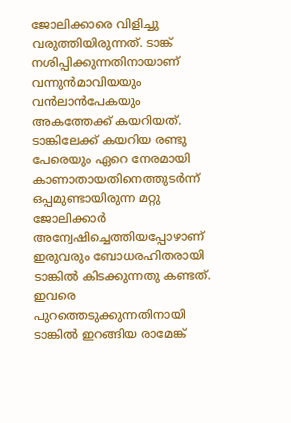ജോലിക്കാരെ വിളിച്ചു വരുത്തിയിരുന്നത്. ടാങ്ക് നശിപ്പിക്കുന്നതിനായാണ് വന്നുൻമാവിയയും വൻലാൻപേകയും അകത്തേക്ക് കയറിയത്.
ടാങ്കിലേക്ക് കയറിയ രണ്ടു പേരെയും ഏറെ നേരമായി കാണാതായതിനെത്തുടർന്ന് ഒപ്പമുണ്ടായിരുന്ന മറ്റു ജോലിക്കാർ അന്വേഷിച്ചെത്തിയപ്പോഴാണ് ഇരുവരും ബോധരഹിതരായി ടാങ്കിൽ കിടക്കുന്നതു കണ്ടത്. ഇവരെ പുറത്തെടുക്കുന്നതിനായി ടാങ്കിൽ ഇറങ്ങിയ രാമേങ്ക്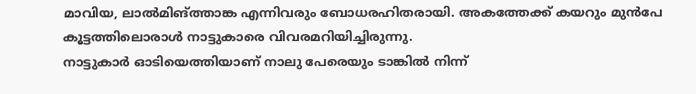മാവിയ, ലാൽമിങ്ത്താങ്ക എന്നിവരും ബോധരഹിതരായി. അകത്തേക്ക് കയറും മുൻപേ കൂട്ടത്തിലൊരാൾ നാട്ടുകാരെ വിവരമറിയിച്ചിരുന്നു.
നാട്ടുകാർ ഓടിയെത്തിയാണ് നാലു പേരെയും ടാങ്കിൽ നിന്ന്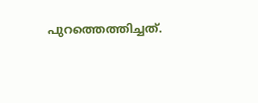പുറത്തെത്തിച്ചത്.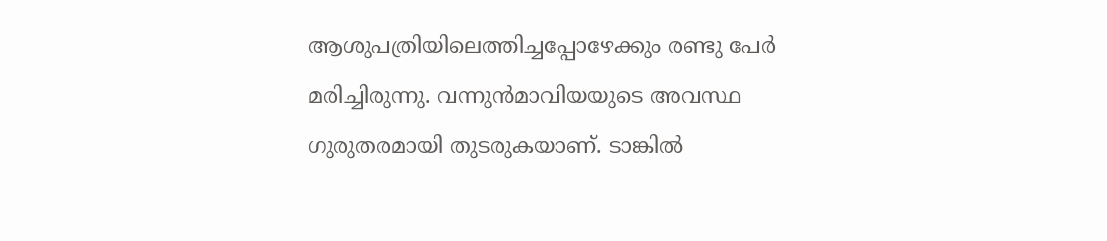ആശുപത്രിയിലെത്തിച്ചപ്പോഴേക്കും രണ്ടു പേർ മരിച്ചിരുന്നു. വന്നുൻമാവിയയുടെ അവസ്ഥ ഗുരുതരമായി തുടരുകയാണ്. ടാങ്കിൽ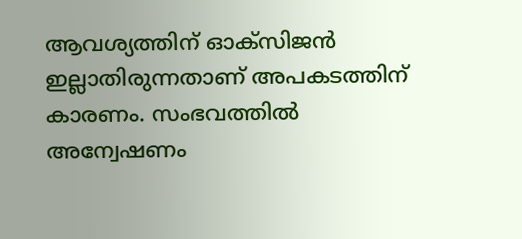ആവശ്യത്തിന് ഓക്സിജൻ ഇല്ലാതിരുന്നതാണ് അപകടത്തിന് കാരണം. സംഭവത്തിൽ അന്വേഷണം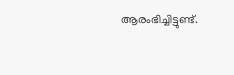ആരംഭിച്ചിട്ടുണ്ട്.